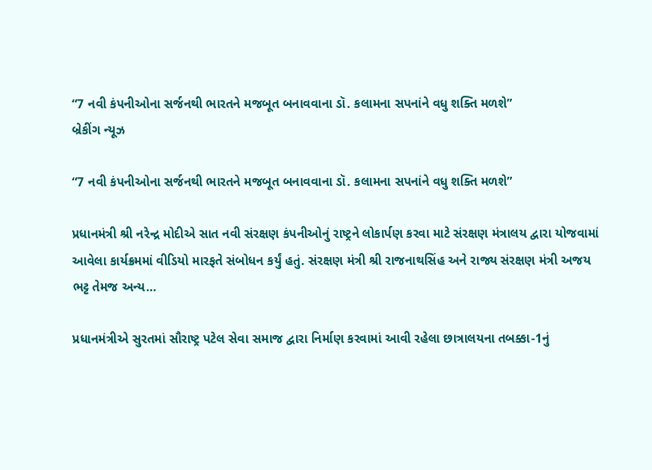“7 નવી કંપનીઓના સર્જનથી ભારતને મજબૂત બનાવવાના ડૉ. કલામના સપનાંને વધુ શક્તિ મળશે”
બ્રેકીંગ ન્યૂઝ

“7 નવી કંપનીઓના સર્જનથી ભારતને મજબૂત બનાવવાના ડૉ. કલામના સપનાંને વધુ શક્તિ મળશે”

પ્રધાનમંત્રી શ્રી નરેન્દ્ર મોદીએ સાત નવી સંરક્ષણ કંપનીઓનું રાષ્ટ્રને લોકાર્પણ કરવા માટે સંરક્ષણ મંત્રાલય દ્વારા યોજવામાં આવેલા કાર્યક્રમમાં વીડિયો મારફતે સંબોધન કર્યું હતું. સંરક્ષણ મંત્રી શ્રી રાજનાથસિંહ અને રાજ્ય સંરક્ષણ મંત્રી અજય ભટ્ટ તેમજ અન્ય…

પ્રધાનમંત્રીએ સુરતમાં સૌરાષ્ટ્ર પટેલ સેવા સમાજ દ્વારા નિર્માણ કરવામાં આવી રહેલા છાત્રાલયના તબક્કા-1નું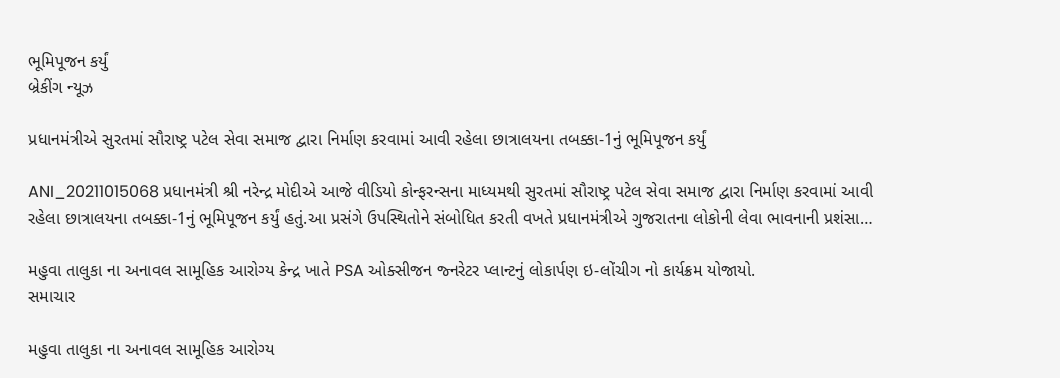ભૂમિપૂજન કર્યું
બ્રેકીંગ ન્યૂઝ

પ્રધાનમંત્રીએ સુરતમાં સૌરાષ્ટ્ર પટેલ સેવા સમાજ દ્વારા નિર્માણ કરવામાં આવી રહેલા છાત્રાલયના તબક્કા-1નું ભૂમિપૂજન કર્યું

ANI_20211015068 પ્રધાનમંત્રી શ્રી નરેન્દ્ર મોદીએ આજે વીડિયો કોન્ફરન્સના માધ્યમથી સુરતમાં સૌરાષ્ટ્ર પટેલ સેવા સમાજ દ્વારા નિર્માણ કરવામાં આવી રહેલા છાત્રાલયના તબક્કા-1નું ભૂમિપૂજન કર્યું હતું.આ પ્રસંગે ઉપસ્થિતોને સંબોધિત કરતી વખતે પ્રધાનમંત્રીએ ગુજરાતના લોકોની લેવા ભાવનાની પ્રશંસા…

મહુવા તાલુકા ના અનાવલ સામૂહિક આરોગ્ય કેન્દ્ર ખાતે PSA ઓક્સીજન જ્નરેટર પ્લાન્ટનું લોકાર્પણ ઇ-લોંચીગ નો કાર્યક્રમ યોજાયો.
સમાચાર

મહુવા તાલુકા ના અનાવલ સામૂહિક આરોગ્ય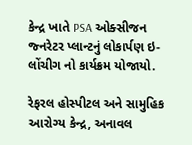કેન્દ્ર ખાતે PSA ઓક્સીજન જ્નરેટર પ્લાન્ટનું લોકાર્પણ ઇ-લોંચીગ નો કાર્યક્રમ યોજાયો.

રેફરલ હોસ્પીટલ અને સામુહિક આરોગ્ય કેન્દ્ર, અનાવલ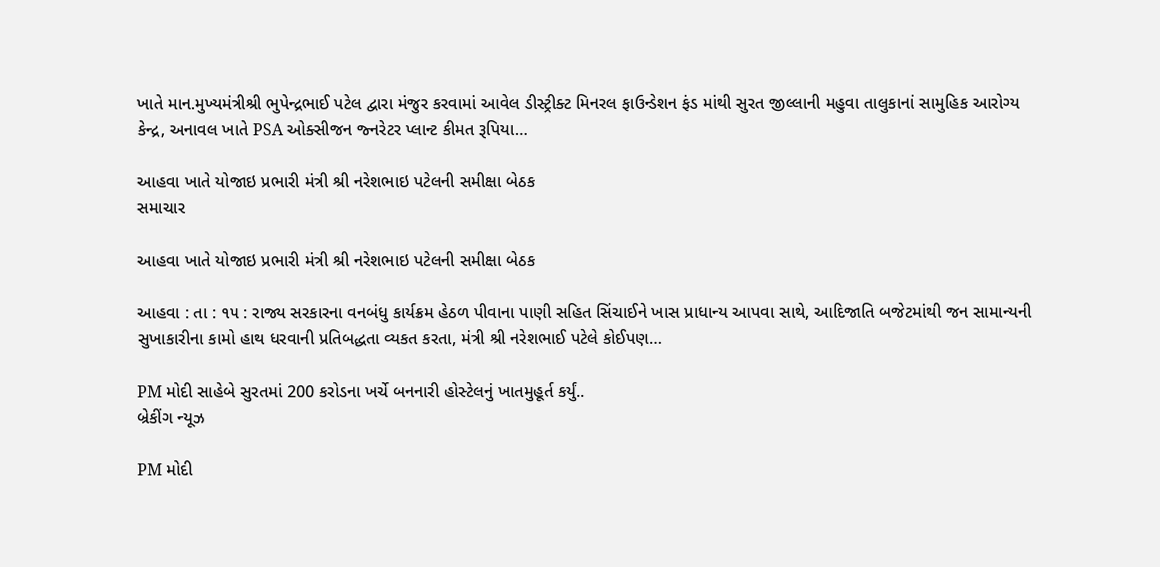ખાતે માન.મુખ્યમંત્રીશ્રી ભુપેન્દ્રભાઈ પટેલ દ્વારા મંજુર કરવામાં આવેલ ડીસ્ટ્રીક્ટ મિનરલ ફાઉન્ડેશન ફંડ માંથી સુરત જીલ્લાની મહુવા તાલુકાનાં સામુહિક આરોગ્ય કેન્દ્ર, અનાવલ ખાતે PSA ઓક્સીજન જ્નરેટર પ્લાન્ટ કીમત રૂપિયા…

આહવા ખાતે યોજાઇ પ્રભારી મંત્રી શ્રી નરેશભાઇ પટેલની સમીક્ષા બેઠક
સમાચાર

આહવા ખાતે યોજાઇ પ્રભારી મંત્રી શ્રી નરેશભાઇ પટેલની સમીક્ષા બેઠક

આહવા : તા : ૧૫ : રાજ્ય સરકારના વનબંધુ કાર્યક્રમ હેઠળ પીવાના પાણી સહિત સિંચાઈને ખાસ પ્રાધાન્ય આપવા સાથે, આદિજાતિ બજેટમાંથી જન સામાન્યની સુખાકારીના કામો હાથ ધરવાની પ્રતિબદ્ધતા વ્યકત કરતા, મંત્રી શ્રી નરેશભાઈ પટેલે કોઈપણ…

PM મોદી સાહેબે સુરતમાં 200 કરોડના ખર્ચે બનનારી હોસ્ટેલનું ખાતમુહૂર્ત કર્યું..
બ્રેકીંગ ન્યૂઝ

PM મોદી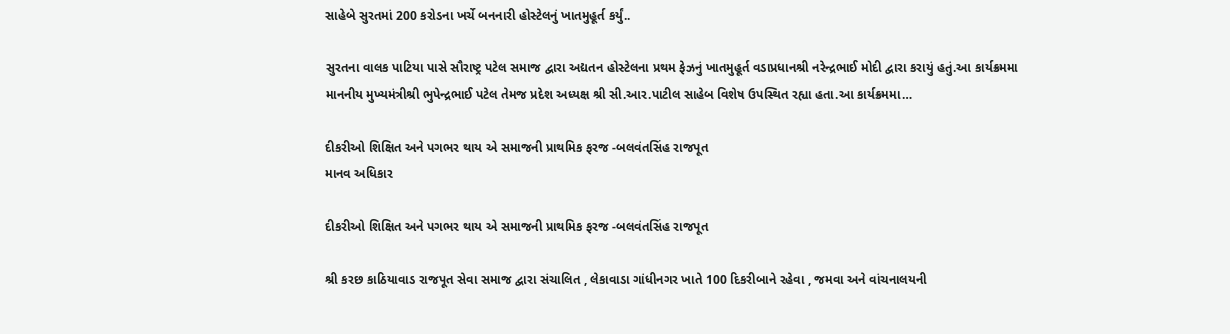સાહેબે સુરતમાં 200 કરોડના ખર્ચે બનનારી હોસ્ટેલનું ખાતમુહૂર્ત કર્યું..

સુરતના વાલક પાટિયા પાસે સૌરાષ્ટ્ર પટેલ સમાજ દ્વારા અદ્યતન હોસ્ટેલના પ્રથમ ફેઝનું ખાતમુહૂર્ત વડાપ્રધાનશ્રી નરેન્દ્રભાઈ મોદી દ્વારા કરાયું હતું.આ કાર્યક્રમમા માનનીય મુખ્યમંત્રીશ્રી ભુપેન્દ્રભાઈ પટેલ તેમજ પ્રદેશ અધ્યક્ષ શ્રી સી.આર.પાટીલ સાહેબ વિશેષ ઉપસ્થિત રહ્યા હતા.આ કાર્યક્રમમા…

દીકરીઓ શિક્ષિત અને પગભર થાય એ સમાજની પ્રાથમિક ફરજ -બલવંતસિંહ રાજપૂત
માનવ અધિકાર

દીકરીઓ શિક્ષિત અને પગભર થાય એ સમાજની પ્રાથમિક ફરજ -બલવંતસિંહ રાજપૂત

શ્રી કરછ કાઠિયાવાડ રાજપૂત સેવા સમાજ દ્વારા સંચાલિત , લેકાવાડા ગાંધીનગર ખાતે 100 દિકરીબાને રહેવા , જમવા અને વાંચનાલયની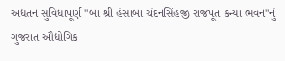અદ્યતન સુવિધાપૂર્ણ "બા શ્રી હંસાબા ચંદનસિંહજી રાજપૂત કન્યા ભવન"નું ગુજરાત ઔદ્યોગિક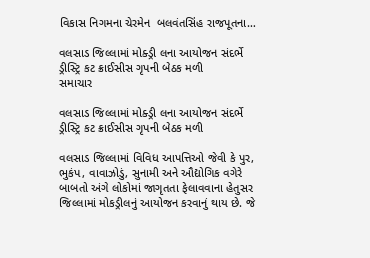વિકાસ નિગમના ચેરમેન  બલવંતસિંહ રાજપૂતના…

વલસાડ જિલ્લામાં મોક્ડ્રી લના આયોજન સંદર્ભે ડ્રીસ્ટ્રિ કટ ક્રાઈસીસ ગૃપની બેઠક મળી
સમાચાર

વલસાડ જિલ્લામાં મોક્ડ્રી લના આયોજન સંદર્ભે ડ્રીસ્ટ્રિ કટ ક્રાઈસીસ ગૃપની બેઠક મળી

વલસાડ જિલ્લામાં વિવિધ આપત્તિઓ જેવી કે પુર, ભુકંપ, વાવાઝોડું, સુનામી અને ઔદ્યોગિક વગેરે બાબતો અંગે લોકોમાં જાગૃતતા ફેલાવવાના હેતુસર જિલ્લામાં મોકડ્રીલનું આયોજન કરવાનું થાય છે. જે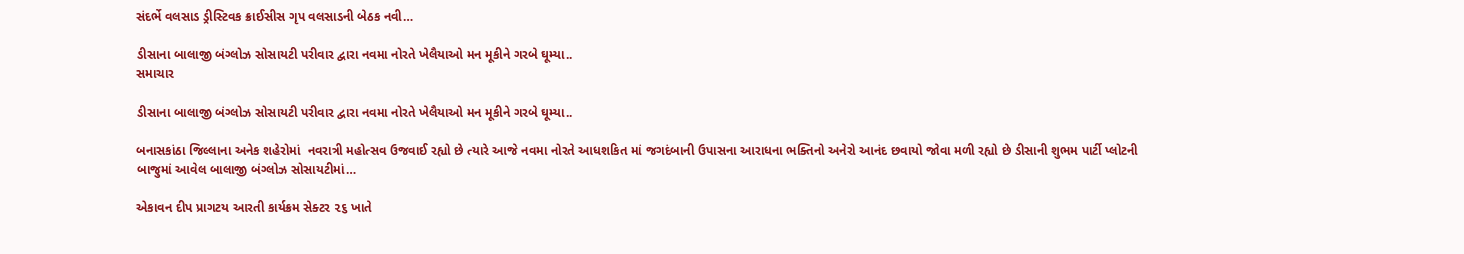સંદર્ભે વલસાડ ડ્રીસ્ટિવક ક્રાઈસીસ ગૃપ વલસાડની બેઠક નવી…

ડીસાના બાલાજી બંગ્લોઝ સોસાયટી પરીવાર દ્વારા નવમા નોરતે ખેલૈયાઓ મન મૂકીને ગરબે ઘૂમ્યા..
સમાચાર

ડીસાના બાલાજી બંગ્લોઝ સોસાયટી પરીવાર દ્વારા નવમા નોરતે ખેલૈયાઓ મન મૂકીને ગરબે ઘૂમ્યા..

બનાસકાંઠા જિલ્લાના અનેક શહેરોમાં  નવરાત્રી મહોત્સવ ઉજવાઈ રહ્યો છે ત્યારે આજે નવમા નોરતે આધશકિત માં જગદંબાની ઉપાસના આરાધના ભક્તિનો અનેરો આનંદ છવાયો જોવા મળી રહ્યો છે ડીસાની શુભમ પાર્ટી પ્લોટની બાજુમાં આવેલ બાલાજી બંગ્લોઝ સોસાયટીમાં…

એકાવન દીપ પ્રાગટય આરતી કાર્યક્રમ સેક્ટર ૨૬ ખાતે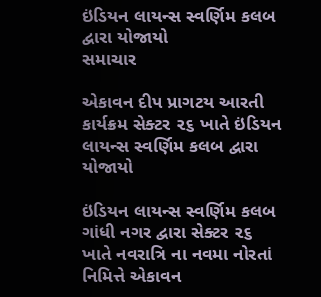ઇંડિયન લાયન્સ સ્વર્ણિમ કલબ દ્વારા યોજાયો
સમાચાર

એકાવન દીપ પ્રાગટય આરતી કાર્યક્રમ સેક્ટર ૨૬ ખાતે ઇંડિયન લાયન્સ સ્વર્ણિમ કલબ દ્વારા યોજાયો

ઇંડિયન લાયન્સ સ્વર્ણિમ કલબ ગાંધી નગર દ્વારા સેક્ટર ૨૬ ખાતે નવરાત્રિ ના નવમા નોરતાં નિમિત્તે એકાવન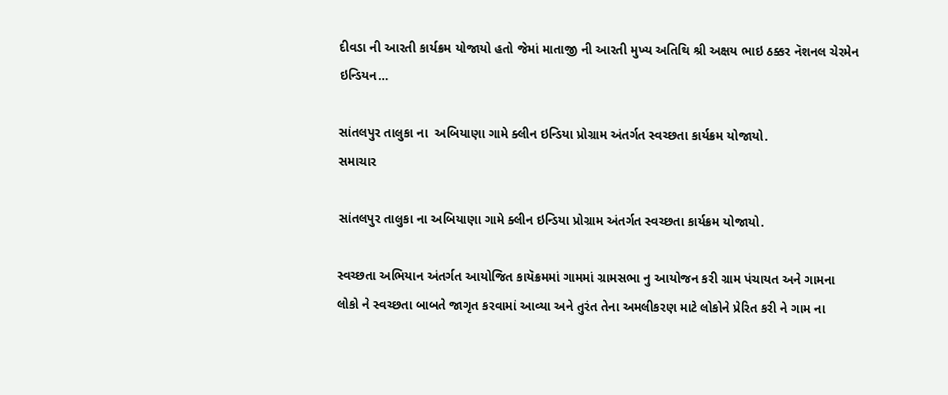દીવડા ની આરતી કાર્યક્રમ યોજાયો હતો જેમાં માતાજી ની આરતી મુખ્ય અતિથિ શ્રી અક્ષય ભાઇ ઠક્કર નૅશનલ ચેરમેન ઇન્ડિયન…

સાંતલપુર તાલુકા ના  અબિયાણા ગામે ક્લીન ઇન્ડિયા પ્રોગ્રામ અંતર્ગત સ્વચ્છતા કાર્યક્રમ યોજાયો.
સમાચાર

સાંતલપુર તાલુકા ના અબિયાણા ગામે ક્લીન ઇન્ડિયા પ્રોગ્રામ અંતર્ગત સ્વચ્છતા કાર્યક્રમ યોજાયો.

સ્વચ્છતા અભિયાન અંતર્ગત આયોજિત કાયૅક્રમમાં ગામમાં ગ્રામસભા નુ આયોજન કરી ગ્રામ પંચાયત અને ગામના લોકો ને સ્વચ્છતા બાબતે જાગૃત કરવામાં આવ્યા અને તુરંત તેના અમલીકરણ માટે લોકોને પ્રેરિત કરી ને ગામ ના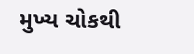મુખ્ય ચોકથી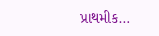પ્રાથમીક…